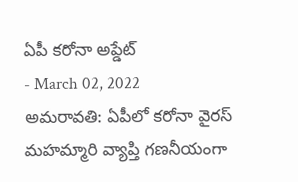ఏపీ కరోనా అప్డేట్
- March 02, 2022
అమరావతి: ఏపీలో కరోనా వైరస్ మహమ్మారి వ్యాప్తి గణనీయంగా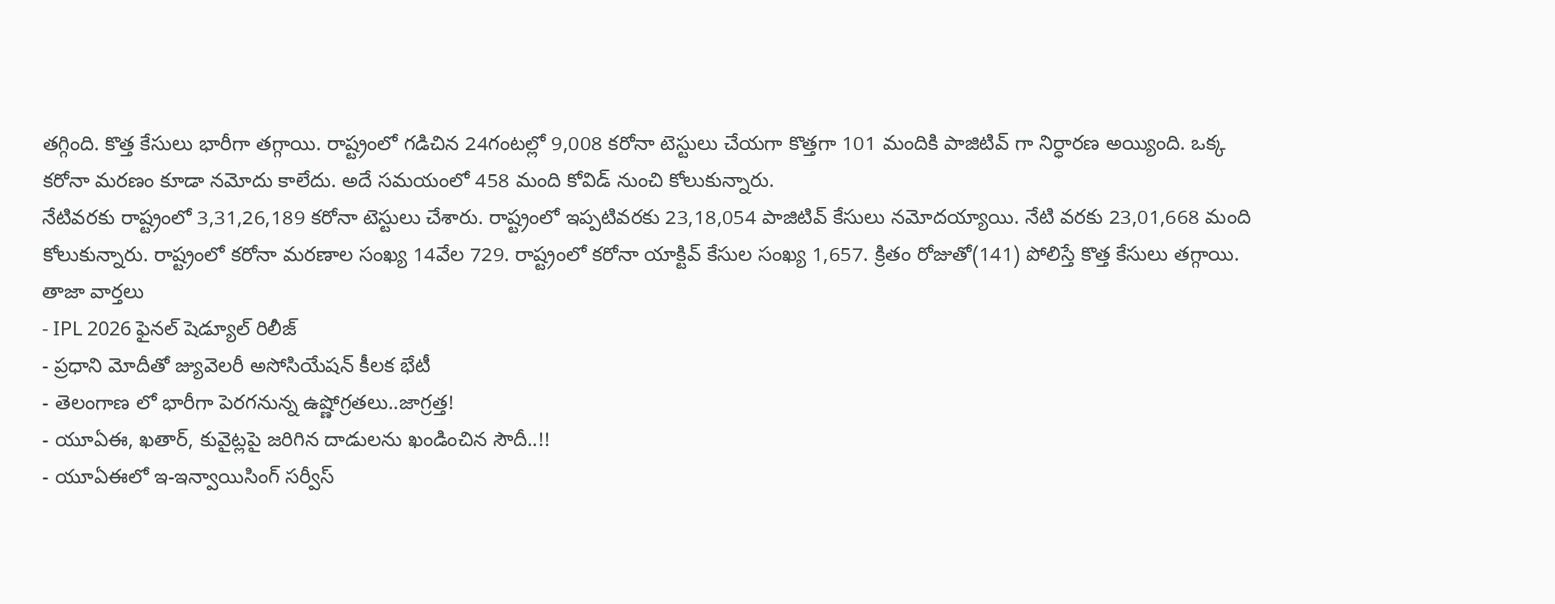తగ్గింది. కొత్త కేసులు భారీగా తగ్గాయి. రాష్ట్రంలో గడిచిన 24గంటల్లో 9,008 కరోనా టెస్టులు చేయగా కొత్తగా 101 మందికి పాజిటివ్ గా నిర్ధారణ అయ్యింది. ఒక్క కరోనా మరణం కూడా నమోదు కాలేదు. అదే సమయంలో 458 మంది కోవిడ్ నుంచి కోలుకున్నారు.
నేటివరకు రాష్ట్రంలో 3,31,26,189 కరోనా టెస్టులు చేశారు. రాష్ట్రంలో ఇప్పటివరకు 23,18,054 పాజిటివ్ కేసులు నమోదయ్యాయి. నేటి వరకు 23,01,668 మంది కోలుకున్నారు. రాష్ట్రంలో కరోనా మరణాల సంఖ్య 14వేల 729. రాష్ట్రంలో కరోనా యాక్టివ్ కేసుల సంఖ్య 1,657. క్రితం రోజుతో(141) పోలిస్తే కొత్త కేసులు తగ్గాయి.
తాజా వార్తలు
- IPL 2026 ఫైనల్ షెడ్యూల్ రిలీజ్
- ప్రధాని మోదీతో జ్యువెలరీ అసోసియేషన్ కీలక భేటీ
- తెలంగాణ లో భారీగా పెరగనున్న ఉష్ణోగ్రతలు..జాగ్రత్త!
- యూఏఈ, ఖతార్, కువైట్లపై జరిగిన దాడులను ఖండించిన సౌదీ..!!
- యూఏఈలో ఇ-ఇన్వాయిసింగ్ సర్వీస్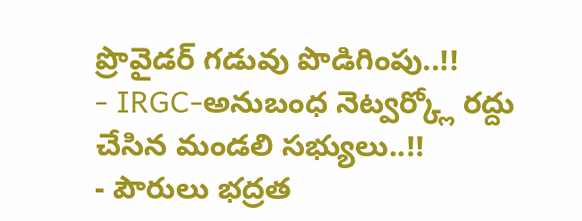ప్రొవైడర్ గడువు పొడిగింపు..!!
- IRGC-అనుబంధ నెట్వర్క్లో రద్దు చేసిన మండలి సభ్యులు..!!
- పౌరులు భద్రత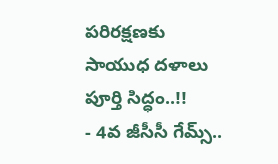పరిరక్షణకు సాయుధ దళాలు పూర్తి సిద్ధం..!!
- 4వ జీసీసీ గేమ్స్..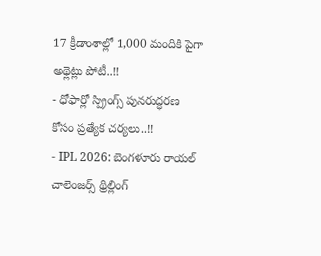17 క్రీడాంశాల్లో 1,000 మందికి పైగా అథ్లెట్లు పోటీ..!!
- ధోఫార్లో స్ప్రింగ్స్ పునరుద్ధరణ కోసం ప్రత్యేక చర్యలు..!!
- IPL 2026: బెంగళూరు రాయల్ చాలెంజర్స్ థ్రిల్లింగ్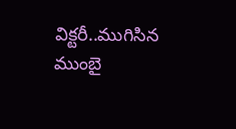విక్టరీ..ముగిసిన ముంబై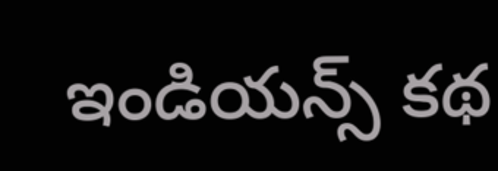ఇండియన్స్ కథ